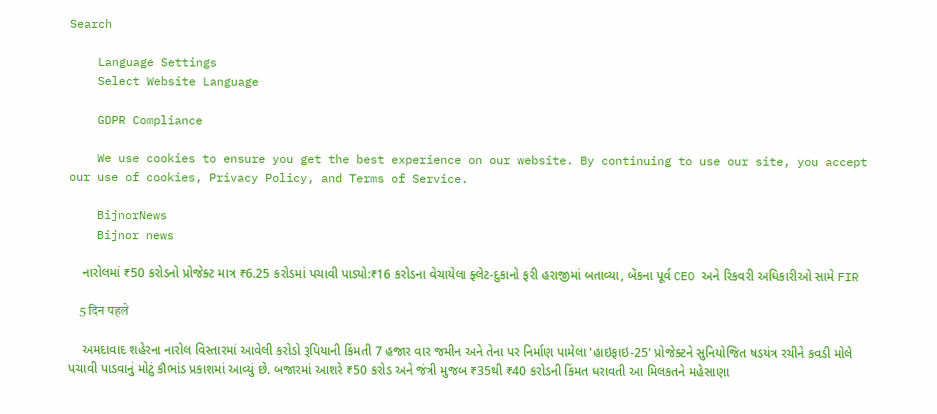Search

    Language Settings
    Select Website Language

    GDPR Compliance

    We use cookies to ensure you get the best experience on our website. By continuing to use our site, you accept our use of cookies, Privacy Policy, and Terms of Service.

    BijnorNews
    Bijnor news

    નારોલમાં ₹50 કરોડનો પ્રોજેક્ટ માત્ર ₹6.25 કરોડમાં પચાવી પાડ્યો:₹16 કરોડના વેચાયેલા ફ્લેટ-દુકાનો ફરી હરાજીમાં બતાવ્યા, બેંકના પૂર્વ CEO અને રિકવરી અધિકારીઓ સામે FIR

    5 दिन पहले

    અમદાવાદ શહેરના નારોલ વિસ્તારમાં આવેલી કરોડો રૂપિયાની કિંમતી 7 હજાર વાર જમીન અને તેના પર નિર્માણ પામેલા 'હાઇફાઇ-25' પ્રોજેક્ટને સુનિયોજિત ષડયંત્ર રચીને કવડી મોલે પચાવી પાડવાનું મોટું કૌભાંડ પ્રકાશમાં આવ્યું છે. બજારમાં આશરે ₹50 કરોડ અને જંત્રી મુજબ ₹35થી ₹40 કરોડની કિંમત ધરાવતી આ મિલકતને મહેસાણા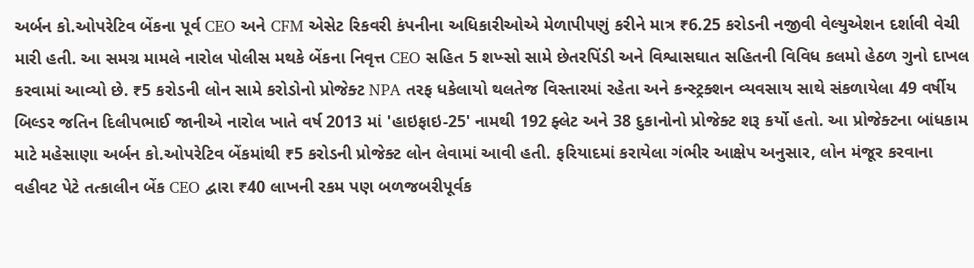અર્બન કો.ઓપરેટિવ બેંકના પૂર્વ CEO અને CFM એસેટ રિકવરી કંપનીના અધિકારીઓએ મેળાપીપણું કરીને માત્ર ₹6.25 કરોડની નજીવી વેલ્યુએશન દર્શાવી વેચી મારી હતી. આ સમગ્ર મામલે નારોલ પોલીસ મથકે બેંકના નિવૃત્ત CEO સહિત 5 શખ્સો સામે છેતરપિંડી અને વિશ્વાસઘાત સહિતની વિવિધ કલમો હેઠળ ગુનો દાખલ કરવામાં આવ્યો છે. ₹5 કરોડની લોન સામે કરોડોનો પ્રોજેક્ટ NPA તરફ ધકેલાયો થલતેજ વિસ્તારમાં રહેતા અને કન્સ્ટ્રક્શન વ્યવસાય સાથે સંકળાયેલા 49 વર્ષીય બિલ્ડર જતિન દિલીપભાઈ જાનીએ નારોલ ખાતે વર્ષ 2013 માં 'હાઇફાઇ-25' નામથી 192 ફ્લેટ અને 38 દુકાનોનો પ્રોજેક્ટ શરૂ કર્યો હતો. આ પ્રોજેક્ટના બાંધકામ માટે મહેસાણા અર્બન કો.ઓપરેટિવ બેંકમાંથી ₹5 કરોડની પ્રોજેક્ટ લોન લેવામાં આવી હતી. ફરિયાદમાં કરાયેલા ગંભીર આક્ષેપ અનુસાર, લોન મંજૂર કરવાના વહીવટ પેટે તત્કાલીન બેંક CEO દ્વારા ₹40 લાખની રકમ પણ બળજબરીપૂર્વક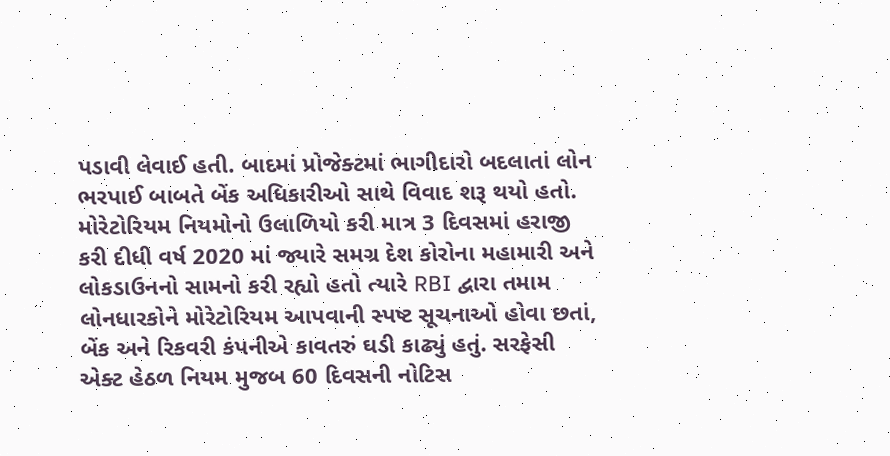પડાવી લેવાઈ હતી. બાદમાં પ્રોજેક્ટમાં ભાગીદારો બદલાતાં લોન ભરપાઈ બાબતે બેંક અધિકારીઓ સાથે વિવાદ શરૂ થયો હતો. મોરેટોરિયમ નિયમોનો ઉલાળિયો કરી માત્ર 3 દિવસમાં હરાજી કરી દીધી વર્ષ 2020 માં જ્યારે સમગ્ર દેશ કોરોના મહામારી અને લોકડાઉનનો સામનો કરી રહ્યો હતો ત્યારે RBI દ્વારા તમામ લોનધારકોને મોરેટોરિયમ આપવાની સ્પષ્ટ સૂચનાઓ હોવા છતાં, બેંક અને રિકવરી કંપનીએ કાવતરું ઘડી કાઢ્યું હતું. સરફેસી એક્ટ હેઠળ નિયમ મુજબ 60 દિવસની નોટિસ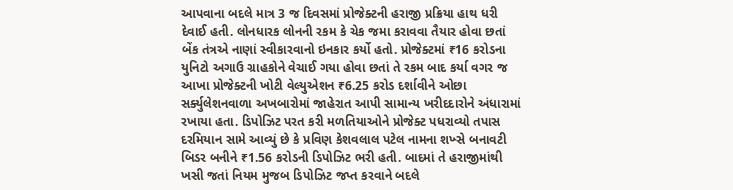આપવાના બદલે માત્ર 3 જ દિવસમાં પ્રોજેક્ટની હરાજી પ્રક્રિયા હાથ ધરી દેવાઈ હતી. લોનધારક લોનની રકમ કે ચેક જમા કરાવવા તૈયાર હોવા છતાં બેંક તંત્રએ નાણાં સ્વીકારવાનો ઇનકાર કર્યો હતો. પ્રોજેક્ટમાં ₹16 કરોડના યુનિટો અગાઉ ગ્રાહકોને વેચાઈ ગયા હોવા છતાં તે રકમ બાદ કર્યા વગર જ આખા પ્રોજેક્ટની ખોટી વેલ્યુએશન ₹6.25 કરોડ દર્શાવીને ઓછા સર્ક્યુલેશનવાળા અખબારોમાં જાહેરાત આપી સામાન્ય ખરીદદારોને અંધારામાં રખાયા હતા. ડિપોઝિટ પરત કરી મળતિયાઓને પ્રોજેક્ટ પધરાવ્યો તપાસ દરમિયાન સામે આવ્યું છે કે પ્રવિણ કેશવલાલ પટેલ નામના શખ્સે બનાવટી બિડર બનીને ₹1.56 કરોડની ડિપોઝિટ ભરી હતી. બાદમાં તે હરાજીમાંથી ખસી જતાં નિયમ મુજબ ડિપોઝિટ જપ્ત કરવાને બદલે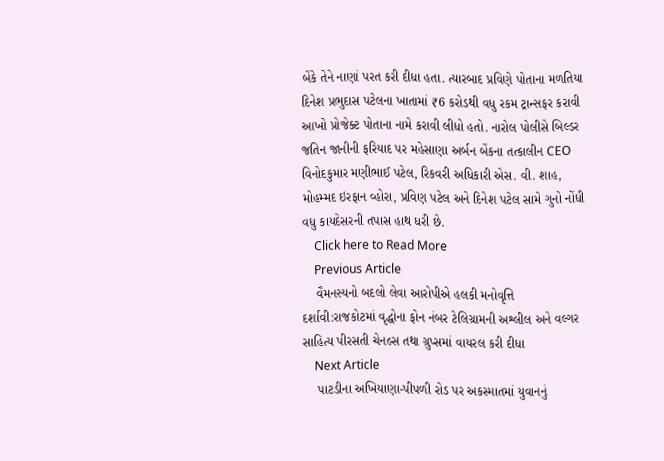બેંકે તેને નાણાં પરત કરી દીધા હતા. ત્યારબાદ પ્રવિણે પોતાના મળતિયા દિનેશ પ્રભુદાસ પટેલના ખાતામાં ₹6 કરોડથી વધુ રકમ ટ્રાન્સફર કરાવી આખો પ્રોજેક્ટ પોતાના નામે કરાવી લીધો હતો. નારોલ પોલીસે બિલ્ડર જતિન જાનીની ફરિયાદ પર મહેસાણા અર્બન બેંકના તત્કાલીન CEO વિનોદકુમાર મણીભાઈ પટેલ, રિકવરી અધિકારી એસ. વી. શાહ, મોહમ્મદ ઇરફાન વ્હોરા, પ્રવિણ પટેલ અને દિનેશ પટેલ સામે ગુનો નોંધી વધુ કાયદેસરની તપાસ હાથ ધરી છે.
    Click here to Read More
    Previous Article
    વૈમનસ્યનો બદલો લેવા આરોપીએ હલકી મનોવૃત્તિ દર્શાવી:રાજકોટમાં વૃદ્ધોના ફોન નંબર ટેલિગ્રામની અશ્લીલ અને વલ્ગર સાહિત્ય પીરસતી ચેનલ્સ તથા ગ્રુપ્સમાં વાયરલ કરી દીધા
    Next Article
    પાટડીના અખિયાણા-પીપળી રોડ પર અકસ્માતમાં યુવાનનું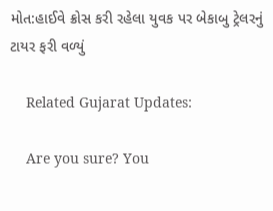મોત:હાઈવે ક્રોસ કરી રહેલા યુવક પર બેકાબુ ટ્રેલરનું ટાયર ફરી વળ્યું

    Related Gujarat Updates:

    Are you sure? You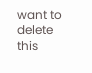want to delete this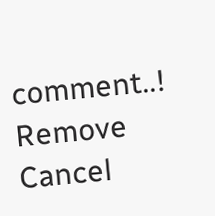comment..! Remove Cancel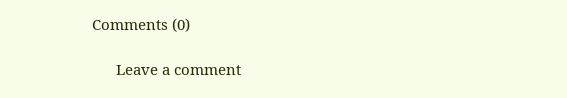Comments (0)

      Leave a comment